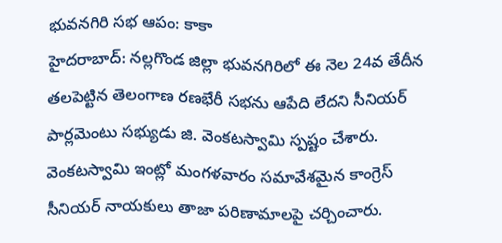భువనగిరి సభ ఆపం: కాకా
హైదరాబాద్: నల్లగొండ జిల్లా భువనగిరిలో ఈ నెల 24వ తేదీన తలపెట్టిన తెలంగాణ రణభేరీ సభను ఆపేది లేదని సీనియర్ పార్లమెంటు సభ్యుడు జి. వెంకటస్వామి స్పష్టం చేశారు. వెంకటస్వామి ఇంట్లో మంగళవారం సమావేశమైన కాంగ్రెస్ సీనియర్ నాయకులు తాజా పరిణామాలపై చర్చించారు.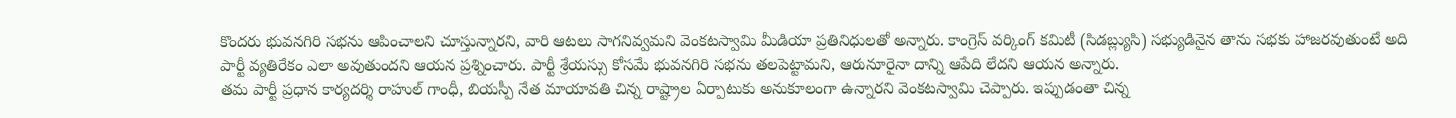కొందరు భువనగిరి సభను ఆపించాలని చూస్తున్నారని, వారి ఆటలు సాగనివ్వమని వెంకటస్వామి మీడియా ప్రతినిధులతో అన్నారు. కాంగ్రెస్ వర్కింగ్ కమిటీ (సిడబ్ల్యుసి) సభ్యుడినైన తాను సభకు హాజరవుతుంటే అది పార్టీ వ్యతిరేకం ఎలా అవుతుందని ఆయన ప్రశ్నించారు. పార్టీ శ్రేయస్సు కోసమే భువనగిరి సభను తలపెట్టామని, ఆరునూరైనా దాన్ని ఆపేది లేదని ఆయన అన్నారు.
తమ పార్టీ ప్రధాన కార్యదర్శి రాహుల్ గాంధీ, బియస్పీ నేత మాయావతి చిన్న రాష్ట్రాల ఏర్పాటుకు అనుకూలంగా ఉన్నారని వెంకటస్వామి చెప్పారు. ఇప్పుడంతా చిన్న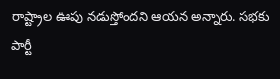రాష్ట్రాల ఊపు నడుస్తోందని ఆయన అన్నారు. సభకు పార్టీ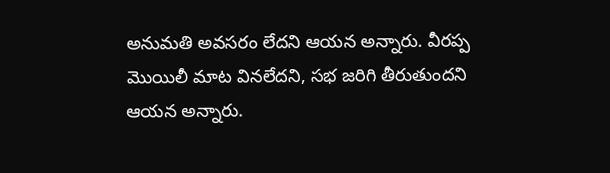అనుమతి అవసరం లేదని ఆయన అన్నారు. వీరప్ప మొయిలీ మాట వినలేదని, సభ జరిగి తీరుతుందని ఆయన అన్నారు.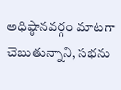అధిష్ఠానవర్గం మాటగా చెబుతున్నాని, సభను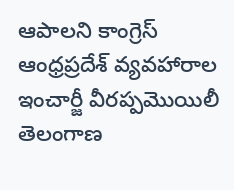ఆపాలని కాంగ్రెస్ ఆంధ్రప్రదేశ్ వ్యవహారాల ఇంచార్జీ వీరప్పమొయిలీ తెలంగాణ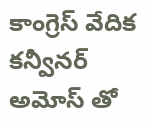కాంగ్రెస్ వేదిక కన్వీనర్ అమోస్ తో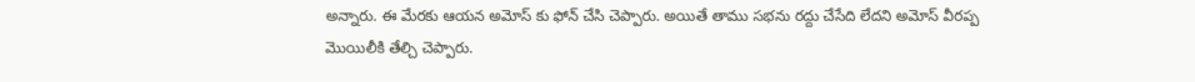అన్నారు. ఈ మేరకు ఆయన అమోస్ కు ఫోన్ చేసి చెప్పారు. అయితే తాము సభను రద్దు చేసేది లేదని అమోస్ వీరప్ప మొయిలీకి తేల్చి చెప్పారు.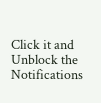Click it and Unblock the Notifications